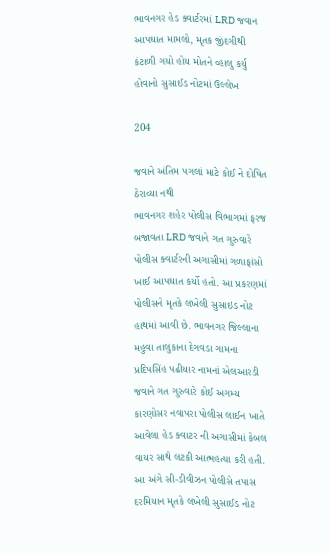ભાવનગર હેડ ક્વાર્ટરમાં LRD જવાન આપઘાત મામલો, મૃતક જીંદગીથી કંટાળી ગયો હોય મોતને વ્હાલુ કર્યુ હોવાનો સુસાઈડ નોટમાં ઉલ્લેખ

204

જવાને અંતિમ પગલાં માટે કોઈ ને દોષિત ઠેરાવ્યા નથી
ભાવનગર શહેર પોલીસ વિભાગમાં ફરજ બજાવતા LRD જવાને ગત ગુરુવારે પોલીસ ક્વાર્ટરની અગાસીમાં ગળાફાંસો ખાઈ આપઘાત કર્યો હતો. આ પ્રકરણમાં પોલીસને મૃતકે લખેલી સુસાઇડ નોટ હાથમાં આવી છે. ભાવનગર જિલ્લાના મહુવા તાલુકાના દેગવડા ગામના પ્રદિપસિંહ પઢીયાર નામનાં એલઆરડી જવાને ગત ગુરુવારે કોઈ અગમ્ય કારણોસર નવાપરા પોલીસ લાઈન ખાતે આવેલા હેડ ક્વાટર ની અગાસીમાં કેબલ વાયર સાથે લટકી આત્મહત્યા કરી હતી. આ અંગે સી-ડીવીઝન પોલીસે તપાસ દરમિયાન મૃતકે લખેલી સુસાઈડ નોટ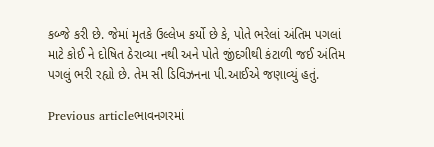કબ્જે કરી છે. જેમાં મૃતકે ઉલ્લેખ કર્યો છે કે, પોતે ભરેલાં અંતિમ પગલાં માટે કોઈ ને દોષિત ઠેરાવ્યા નથી અને પોતે જીંદગીથી કંટાળી જઈ અંતિમ પગલું ભરી રહ્યો છે. તેમ સી ડિવિઝનના પી.આઈએ જણાવ્યું હતું.

Previous articleભાવનગરમાં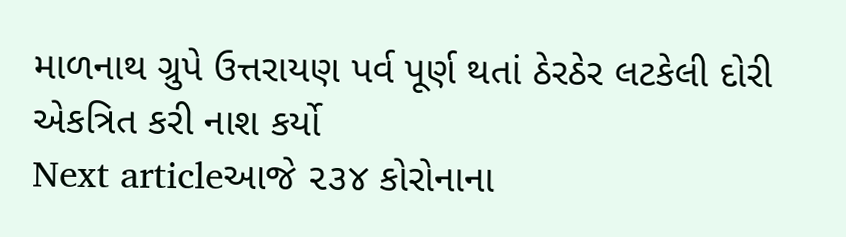માળનાથ ગ્રુપે ઉત્તરાયણ પર્વ પૂર્ણ થતાં ઠેરઠેર લટકેલી દોરી એકત્રિત કરી નાશ કર્યો
Next articleઆજે ૨૩૪ કોરોનાના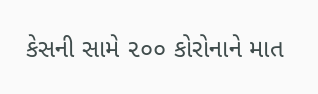કેસની સામે ૨૦૦ કોરોનાને માત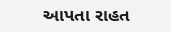આપતા રાહત